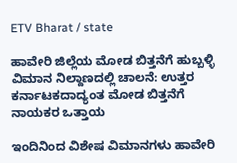ETV Bharat / state

ಹಾವೇರಿ‌ ಜಿಲ್ಲೆಯ ಮೋಡ ಬಿತ್ತನೆಗೆ ಹುಬ್ಬಳ್ಳಿ ವಿಮಾನ ನಿಲ್ದಾಣದಲ್ಲಿ ‌ಚಾಲನೆ: ಉತ್ತರ ಕರ್ನಾಟಕದಾದ್ಯಂತ ಮೋಡ ಬಿತ್ತನೆಗೆ ನಾಯಕರ ಒತ್ತಾಯ

ಇಂದಿನಿಂದ ವಿಶೇಷ ವಿಮಾನಗಳು ಹಾವೇರಿ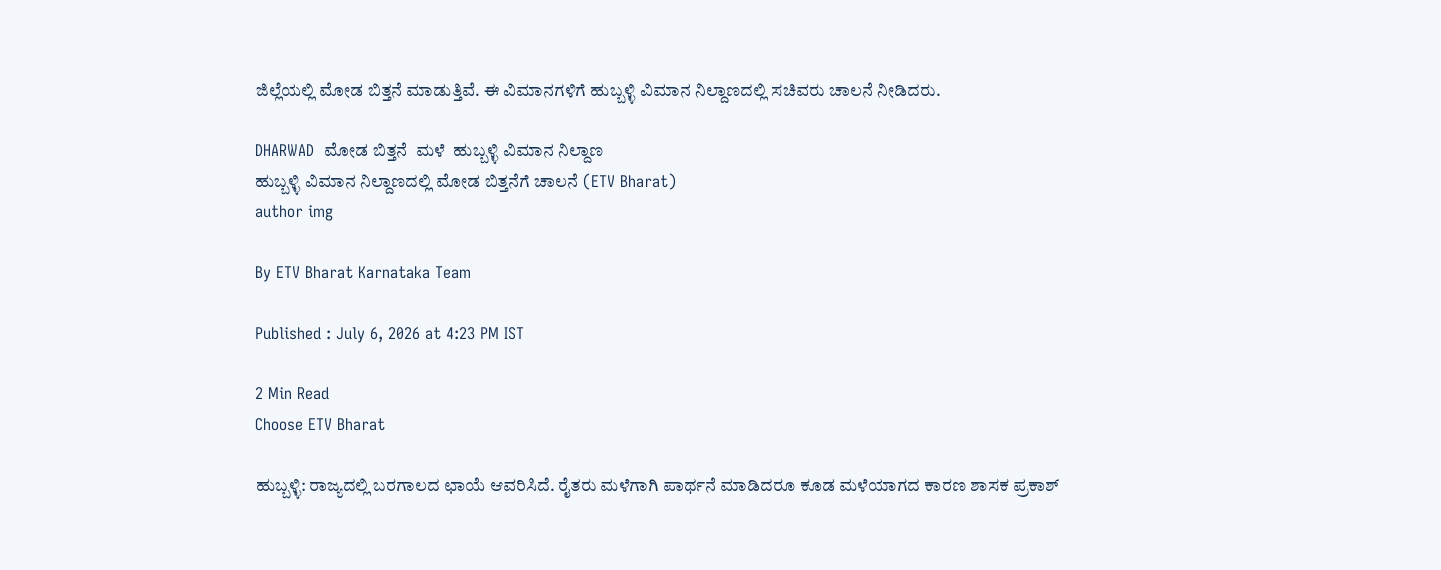ಜಿಲ್ಲೆಯಲ್ಲಿ ಮೋಡ ಬಿತ್ತನೆ ಮಾಡುತ್ತಿವೆ. ಈ ವಿಮಾನಗಳಿಗೆ ಹುಬ್ಬಳ್ಳಿ ವಿಮಾನ ನಿಲ್ದಾಣದಲ್ಲಿ ಸಚಿವರು ಚಾಲನೆ ನೀಡಿದರು.

DHARWAD  ಮೋಡ ಬಿತ್ತನೆ  ಮಳೆ  ಹುಬ್ಬಳ್ಳಿ ವಿಮಾನ ನಿಲ್ದಾಣ
ಹುಬ್ಬಳ್ಳಿ ವಿಮಾನ ನಿಲ್ದಾಣದಲ್ಲಿ ಮೋಡ ಬಿತ್ತನೆಗೆ ಚಾಲನೆ (ETV Bharat)
author img

By ETV Bharat Karnataka Team

Published : July 6, 2026 at 4:23 PM IST

2 Min Read
Choose ETV Bharat

ಹುಬ್ಬಳ್ಳಿ: ರಾಜ್ಯದಲ್ಲಿ ಬರಗಾಲದ ಛಾಯೆ ಆವರಿಸಿದೆ. ರೈತರು ಮಳೆಗಾಗಿ ಪಾರ್ಥನೆ ಮಾಡಿದರೂ ಕೂಡ ಮಳೆಯಾಗದ ಕಾರಣ ಶಾಸಕ ಪ್ರಕಾಶ್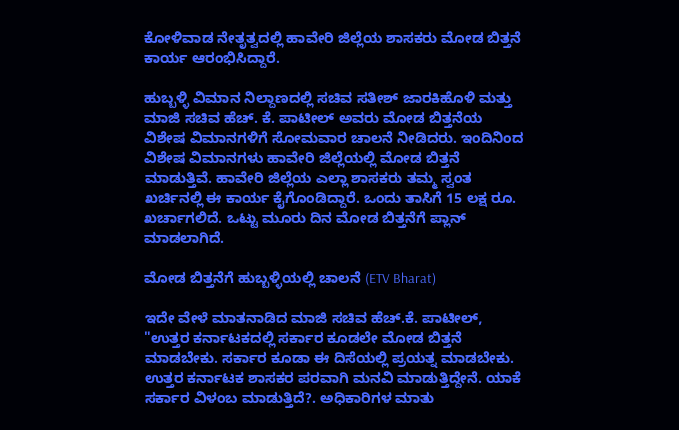ಕೋಳಿವಾಡ ನೇತೃತ್ವದಲ್ಲಿ ಹಾವೇರಿ ಜಿಲ್ಲೆಯ ಶಾಸಕರು ಮೋಡ ಬಿತ್ತನೆ ಕಾರ್ಯ ಆರಂಭಿಸಿದ್ದಾರೆ.

ಹುಬ್ಬಳ್ಳಿ ವಿಮಾನ ನಿಲ್ದಾಣದಲ್ಲಿ ಸಚಿವ ಸತೀಶ್ ಜಾರಕಿಹೊಳಿ ಮತ್ತು ಮಾಜಿ ಸಚಿವ ಹೆಚ್. ಕೆ. ಪಾಟೀಲ್ ಅವರು ಮೋಡ ಬಿತ್ತನೆಯ ವಿಶೇಷ ವಿಮಾನಗಳಿಗೆ ಸೋಮವಾರ ಚಾಲನೆ ನೀಡಿದರು. ಇಂದಿನಿಂದ ವಿಶೇಷ ವಿಮಾನಗಳು ಹಾವೇರಿ ಜಿಲ್ಲೆಯಲ್ಲಿ ಮೋಡ ಬಿತ್ತನೆ ಮಾಡುತ್ತಿವೆ. ಹಾವೇರಿ ಜಿಲ್ಲೆಯ ಎಲ್ಲಾ ಶಾಸಕರು ತಮ್ಮ ಸ್ವಂತ ಖರ್ಚಿನಲ್ಲಿ ಈ ಕಾರ್ಯ ಕೈಗೊಂಡಿದ್ದಾರೆ. ಒಂದು ತಾಸಿಗೆ‌ 15 ಲಕ್ಷ ರೂ. ಖರ್ಚಾಗಲಿದೆ. ಒಟ್ಟು ಮೂರು ದಿನ ಮೋಡ ಬಿತ್ತನೆಗೆ ಪ್ಲಾನ್ ಮಾಡಲಾಗಿದೆ.

ಮೋಡ ಬಿತ್ತನೆಗೆ ಹುಬ್ಬಳ್ಳಿಯಲ್ಲಿ ಚಾಲನೆ (ETV Bharat)

ಇದೇ ವೇಳೆ ಮಾತನಾಡಿದ ಮಾಜಿ ಸಚಿವ ಹೆಚ್.ಕೆ. ಪಾಟೀಲ್, "ಉತ್ತರ ಕರ್ನಾಟಕದಲ್ಲಿ ಸರ್ಕಾರ ಕೂಡಲೇ ಮೋಡ ಬಿತ್ತನೆ ಮಾಡಬೇಕು. ಸರ್ಕಾರ ಕೂಡಾ ಈ ದಿಸೆಯಲ್ಲಿ ಪ್ರಯತ್ನ ಮಾಡಬೇಕು. ಉತ್ತರ ಕರ್ನಾಟಕ ಶಾಸಕರ ಪರವಾಗಿ ಮನವಿ ಮಾಡುತ್ತಿದ್ದೇನೆ. ಯಾಕೆ ಸರ್ಕಾರ ವಿಳಂಬ ಮಾಡುತ್ತಿದೆ?. ಅಧಿಕಾರಿಗಳ ಮಾತು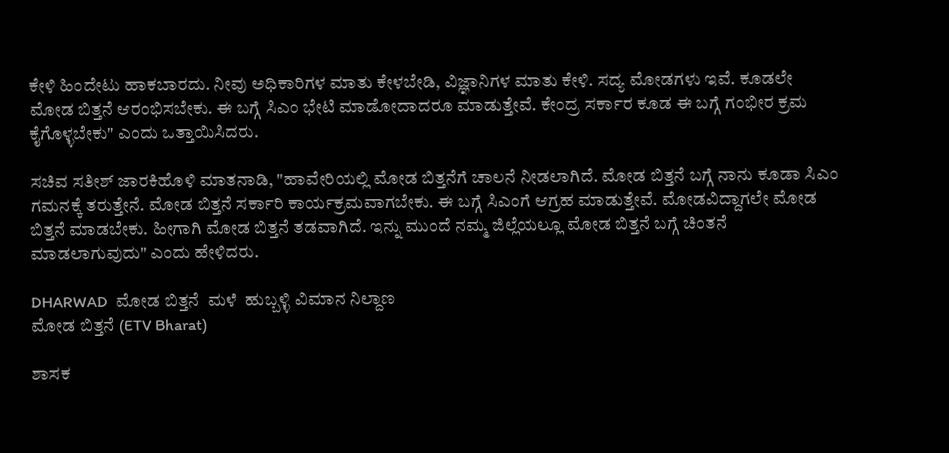ಕೇಳಿ ಹಿಂದೇಟು ಹಾಕಬಾರದು. ನೀವು ಅಧಿಕಾರಿಗಳ ಮಾತು ಕೇಳಬೇಡಿ, ವಿಜ್ಞಾನಿಗಳ ಮಾತು ಕೇಳಿ. ಸದ್ಯ ಮೋಡಗಳು ಇವೆ. ಕೂಡಲೇ ಮೋಡ ಬಿತ್ತನೆ ಆರಂಭಿಸಬೇಕು. ಈ ಬಗ್ಗೆ ಸಿಎಂ ಭೇಟಿ ಮಾಡೋದಾದರೂ ಮಾಡುತ್ತೇವೆ. ಕೇಂದ್ರ ಸರ್ಕಾರ ಕೂಡ ಈ ಬಗ್ಗೆ ಗಂಭೀರ ಕ್ರಮ ಕೈಗೊಳ್ಳಬೇಕು" ಎಂದು ಒತ್ತಾಯಿಸಿದರು.

ಸಚಿವ ಸತೀಶ್ ಜಾರಕಿಹೊಳಿ ಮಾತನಾಡಿ, "ಹಾವೇರಿಯಲ್ಲಿ ಮೋಡ ಬಿತ್ತನೆಗೆ ಚಾಲನೆ ನೀಡಲಾಗಿದೆ. ಮೋಡ ಬಿತ್ತನೆ ಬಗ್ಗೆ ನಾನು ಕೂಡಾ ಸಿಎಂ ಗಮನಕ್ಕೆ ತರುತ್ತೇನೆ. ಮೋಡ ಬಿತ್ತನೆ ಸರ್ಕಾರಿ ಕಾರ್ಯಕ್ರಮವಾಗಬೇಕು. ಈ ಬಗ್ಗೆ ಸಿಎಂಗೆ ಆಗ್ರಹ ಮಾಡುತ್ತೇವೆ. ಮೋಡವಿದ್ದಾಗಲೇ ಮೋಡ ಬಿತ್ತನೆ ಮಾಡಬೇಕು. ಹೀಗಾಗಿ ಮೋಡ ಬಿತ್ತನೆ ತಡವಾಗಿದೆ. ಇನ್ನು ಮುಂದೆ ನಮ್ಮ ಜಿಲ್ಲೆಯಲ್ಲೂ ಮೋಡ ಬಿತ್ತನೆ ಬಗ್ಗೆ ಚಿಂತನೆ ಮಾಡಲಾಗುವುದು" ಎಂದು ಹೇಳಿದರು.

DHARWAD  ಮೋಡ ಬಿತ್ತನೆ  ಮಳೆ  ಹುಬ್ಬಳ್ಳಿ ವಿಮಾನ ನಿಲ್ದಾಣ
ಮೋಡ ಬಿತ್ತನೆ (ETV Bharat)

ಶಾಸಕ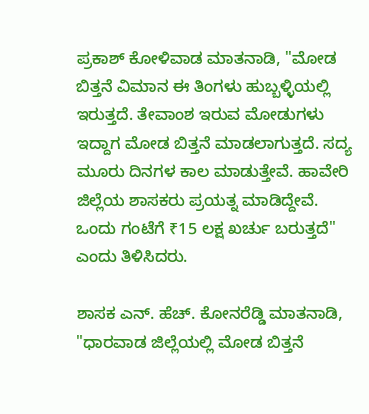ಪ್ರಕಾಶ್ ಕೋಳಿವಾಡ ಮಾತನಾಡಿ, "ಮೋಡ ಬಿತ್ತನೆ ವಿಮಾನ ಈ ತಿಂಗಳು ಹುಬ್ಬಳ್ಳಿಯಲ್ಲಿ ಇರುತ್ತದೆ. ತೇವಾಂಶ ಇರುವ ಮೋಡುಗಳು ಇದ್ದಾಗ ಮೋಡ ಬಿತ್ತನೆ ಮಾಡಲಾಗುತ್ತದೆ. ಸದ್ಯ ಮೂರು ದಿನಗಳ ಕಾಲ ಮಾಡುತ್ತೇವೆ. ಹಾವೇರಿ ಜಿಲ್ಲೆಯ ಶಾಸಕರು ಪ್ರಯತ್ನ ಮಾಡಿದ್ದೇವೆ. ಒಂದು ಗಂಟೆಗೆ ₹15 ಲಕ್ಷ ಖರ್ಚು ಬರುತ್ತದೆ" ಎಂದು ತಿಳಿಸಿದರು.

ಶಾಸಕ ಎನ್. ಹೆಚ್. ಕೋನರೆಡ್ಡಿ ಮಾತನಾಡಿ, "ಧಾರವಾಡ ಜಿಲ್ಲೆಯಲ್ಲಿ ಮೋಡ ಬಿತ್ತನೆ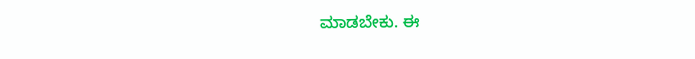ಮಾಡಬೇಕು. ಈ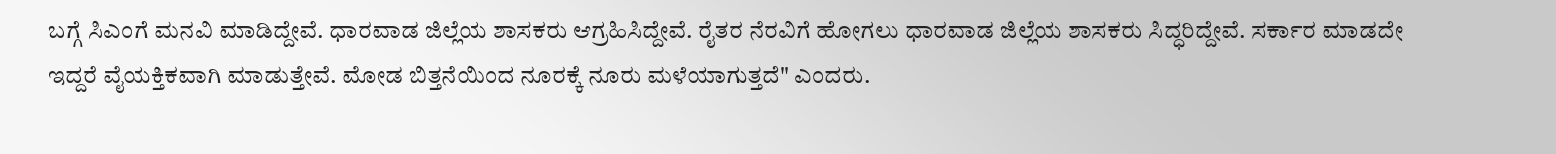ಬಗ್ಗೆ ಸಿಎಂಗೆ ಮನವಿ ಮಾಡಿದ್ದೇವೆ. ಧಾರವಾಡ ಜಿಲ್ಲೆಯ ಶಾಸಕರು ಆಗ್ರಹಿಸಿದ್ದೇವೆ. ರೈತರ ನೆರವಿಗೆ ಹೋಗಲು ಧಾರವಾಡ ಜಿಲ್ಲೆಯ ಶಾಸಕರು ಸಿದ್ಧರಿದ್ದೇವೆ. ಸರ್ಕಾರ ಮಾಡದೇ ಇದ್ದರೆ ವೈಯಕ್ತಿಕವಾಗಿ ಮಾಡುತ್ತೇವೆ. ಮೋಡ ಬಿತ್ತನೆಯಿಂದ ನೂರಕ್ಕೆ ನೂರು ಮಳೆಯಾಗುತ್ತದೆ" ಎಂದರು.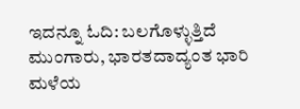ಇದನ್ನೂ ಓದಿ: ಬಲಗೊಳ್ಳುತ್ತಿದೆ ಮುಂಗಾರು, ಭಾರತದಾದ್ಯಂತ ಭಾರಿ ಮಳೆಯ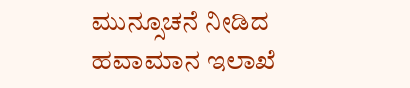ಮುನ್ಸೂಚನೆ ನೀಡಿದ ಹವಾಮಾನ ಇಲಾಖೆ